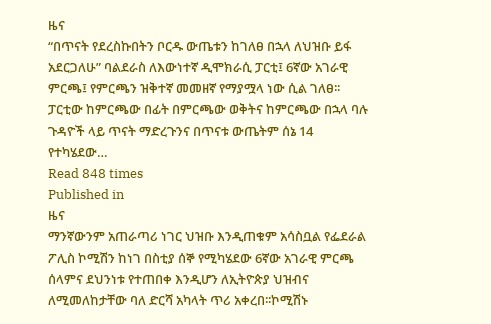ዜና
“በጥናት የደረስኩበትን ቦርዱ ውጤቱን ከገለፀ በኋላ ለህዝቡ ይፋ አደርጋለሁ” ባልደራስ ለእውነተኛ ዲሞክራሲ ፓርቲ፤ 6ኛው አገራዊ ምርጫ፤ የምርጫን ዝቅተኛ መመዘኛ የማያሟላ ነው ሲል ገለፀ፡፡ ፓርቲው ከምርጫው በፊት በምርጫው ወቅትና ከምርጫው በኋላ ባሉ ጉዳዮች ላይ ጥናት ማድረጉንና በጥናቱ ውጤትም ሰኔ 14 የተካሄደው…
Read 848 times
Published in
ዜና
ማንኛውንም አጠራጣሪ ነገር ህዝቡ እንዲጠቁም አሳስቧል የፌደራል ፖሊስ ኮሚሽን ከነገ በስቲያ ሰኞ የሚካሄደው 6ኛው አገራዊ ምርጫ ሰላምና ደህንነቱ የተጠበቀ እንዲሆን ለኢትዮጵያ ህዝብና ለሚመለከታቸው ባለ ድርሻ አካላት ጥሪ አቀረበ፡፡ኮሚሽኑ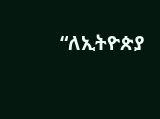“ለኢትዮጵያ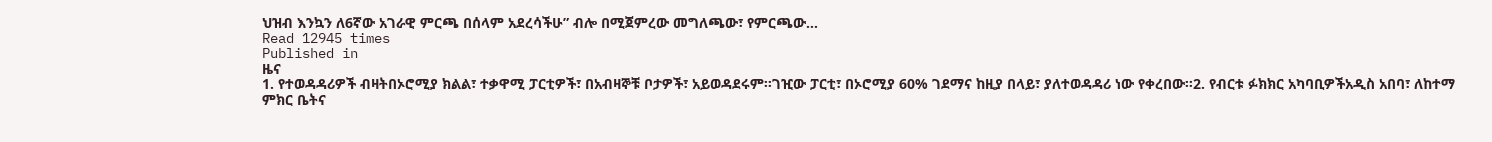ህዝብ እንኳን ለ6ኛው አገራዊ ምርጫ በሰላም አደረሳችሁ” ብሎ በሚጀምረው መግለጫው፣ የምርጫው…
Read 12945 times
Published in
ዜና
1. የተወዳዳሪዎች ብዛትበኦሮሚያ ክልል፣ ተቃዋሚ ፓርቲዎች፣ በአብዛኞቹ ቦታዎች፣ አይወዳደሩም፡፡ገዢው ፓርቲ፣ በኦሮሚያ 60% ገደማና ከዚያ በላይ፣ ያለተወዳዳሪ ነው የቀረበው፡፡2. የብርቱ ፉክክር አካባቢዎችአዲስ አበባ፣ ለከተማ ምክር ቤትና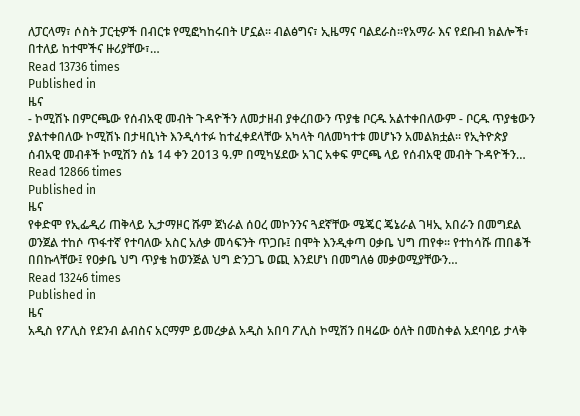ለፓርላማ፣ ሶስት ፓርቲዎች በብርቱ የሚፎካከሩበት ሆኗል፡፡ ብልፅግና፣ ኢዜማና ባልደራስ፡፡የአማራ እና የደቡብ ክልሎች፣ በተለይ ከተሞችና ዙሪያቸው፣…
Read 13736 times
Published in
ዜና
- ኮሚሽኑ በምርጫው የሰብአዊ መብት ጉዳዮችን ለመታዘብ ያቀረበውን ጥያቄ ቦርዱ አልተቀበለውም - ቦርዱ ጥያቄውን ያልተቀበለው ኮሚሽኑ በታዛቢነት እንዲሳተፉ ከተፈቀደላቸው አካላት ባለመካተቱ መሆኑን አመልክቷል፡፡ የኢትዮጵያ ሰብአዊ መብቶች ኮሚሽን ሰኔ 14 ቀን 2013 ዓ.ም በሚካሄደው አገር አቀፍ ምርጫ ላይ የሰብአዊ መብት ጉዳዮችን…
Read 12866 times
Published in
ዜና
የቀድሞ የኢፌዲሪ ጠቅላይ ኢታማዞር ሹም ጀነራል ሰዐረ መኮንንና ጓደኛቸው ሜጄር ጄኔራል ገዛኢ አበራን በመግደል ወንጀል ተከሶ ጥፋተኛ የተባለው አስር አለቃ መሳፍንት ጥጋቡ፤ በሞት እንዲቀጣ ዐቃቤ ህግ ጠየቀ፡፡ የተከሳሹ ጠበቆች በበኩላቸው፤ የዐቃቤ ህግ ጥያቄ ከወንጅል ህግ ድንጋጌ ወጪ እንደሆነ በመግለፅ መቃወሚያቸውን…
Read 13246 times
Published in
ዜና
አዲስ የፖሊስ የደንብ ልብስና አርማም ይመረቃል አዲስ አበባ ፖሊስ ኮሚሽን በዛሬው ዕለት በመስቀል አደባባይ ታላቅ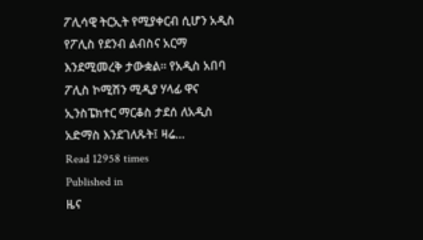ፖሊሳዊ ትርኢት የሚያቀርብ ሲሆን አዲስ የፖሊስ የደንብ ልብስና አርማ እንደሚመረቅ ታውቋል፡፡ የአዲስ አበባ ፖሊስ ኮሚሽን ሚዲያ ሃላፊ ዋና ኢንስፔክተር ማርቆስ ታደሰ ለአዲስ አድማስ እንደገለጹት፤ ዛሬ…
Read 12958 times
Published in
ዜና